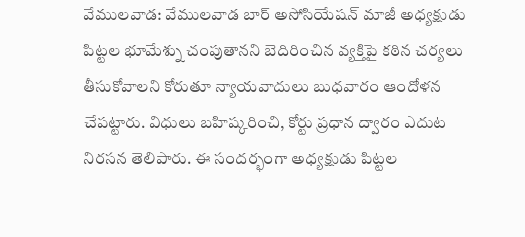వేములవాడ: వేములవాడ బార్ అసోసియేషన్ మాజీ అధ్యక్షుడు పిట్టల భూమేశ్ను చంపుతానని బెదిరించిన వ్యక్తిపై కఠిన చర్యలు తీసుకోవాలని కోరుతూ న్యాయవాదులు బుధవారం ఆందోళన చేపట్టారు. విధులు బహిష్కరించి, కోర్టు ప్రధాన ద్వారం ఎదుట నిరసన తెలిపారు. ఈ సందర్భంగా అధ్యక్షుడు పిట్టల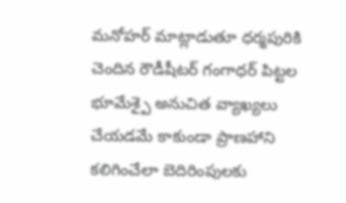మనోహర్ మాట్లాడుతూ ధర్మపురికి చెందిన రౌడీషీటర్ గంగాధర్ పిట్టల భూమేశ్పై అనుచిత వ్యాఖ్యలు చేయడమే కాకుండా ప్రాణహాని కలిగించేలా బెదిరింపులకు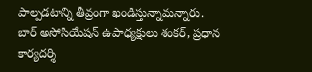పాల్పడటాన్ని తీవ్రంగా ఖండిస్తున్నామన్నారు. బార్ అసోసియేషన్ ఉపాధ్యక్షులు శంకర్, ప్రధాన కార్యదర్శి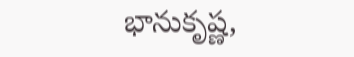భానుకృష్ణ,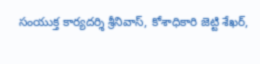సంయుక్త కార్యదర్శి శ్రీనివాస్, కోశాధికారి జెట్టి శేఖర్,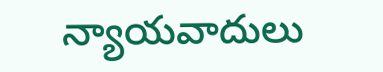న్యాయవాదులు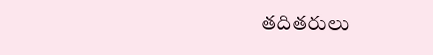తదితరులు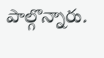పాల్గొన్నారు.